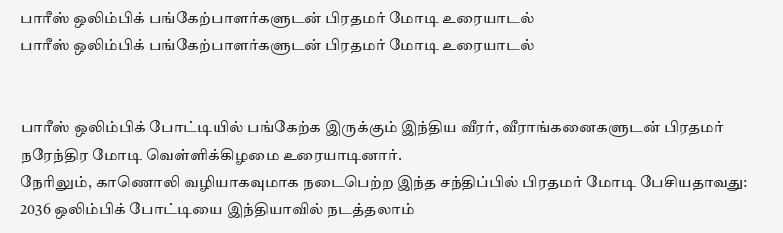பாரீஸ் ஒலிம்பிக் பங்கேற்பாளர்களுடன் பிரதமர் மோடி உரையாடல்
பாரீஸ் ஒலிம்பிக் பங்கேற்பாளர்களுடன் பிரதமர் மோடி உரையாடல்


பாரீஸ் ஒலிம்பிக் போட்டியில் பங்கேற்க இருக்கும் இந்திய வீரர், வீராங்கனைகளுடன் பிரதமர் நரேந்திர மோடி வெள்ளிக்கிழமை உரையாடினார்.
நேரிலும், காணொலி வழியாகவுமாக நடைபெற்ற இந்த சந்திப்பில் பிரதமர் மோடி பேசியதாவது:
2036 ஒலிம்பிக் போட்டியை இந்தியாவில் நடத்தலாம்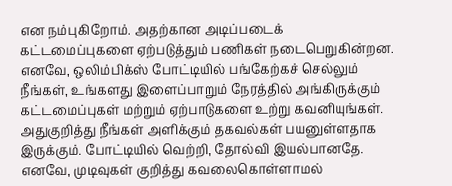என நம்புகிறோம். அதற்கான அடிப்படைக் கட்டமைப்புகளை ஏற்படுத்தும் பணிகள் நடைபெறுகின்றன. எனவே, ஒலிம்பிக்ஸ் போட்டியில் பங்கேற்கச் செல்லும் நீங்கள், உங்களது இளைப்பாறும் நேரத்தில் அங்கிருக்கும் கட்டமைப்புகள் மற்றும் ஏற்பாடுகளை உற்று கவனியுங்கள்.
அதுகுறித்து நீங்கள் அளிக்கும் தகவல்கள் பயனுள்ளதாக இருக்கும். போட்டியில் வெற்றி, தோல்வி இயல்பானதே. எனவே, முடிவுகள் குறித்து கவலைகொள்ளாமல்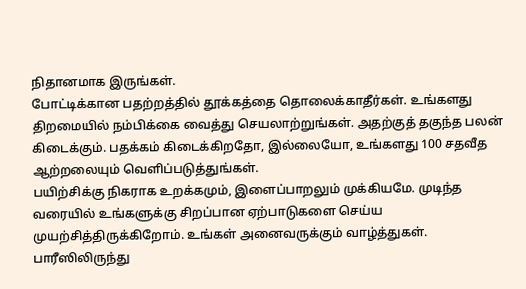நிதானமாக இருங்கள்.
போட்டிக்கான பதற்றத்தில் தூக்கத்தை தொலைக்காதீர்கள். உங்களது திறமையில் நம்பிக்கை வைத்து செயலாற்றுங்கள். அதற்குத் தகுந்த பலன் கிடைக்கும். பதக்கம் கிடைக்கிறதோ, இல்லையோ, உங்களது 100 சதவீத ஆற்றலையும் வெளிப்படுத்துங்கள்.
பயிற்சிக்கு நிகராக உறக்கமும், இளைப்பாறலும் முக்கியமே. முடிந்த வரையில் உங்களுக்கு சிறப்பான ஏற்பாடுகளை செய்ய முயற்சித்திருக்கிறோம். உங்கள் அனைவருக்கும் வாழ்த்துகள். பாரீஸிலிருந்து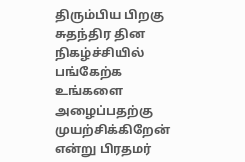திரும்பிய பிறகு சுதந்திர தின நிகழ்ச்சியில் பங்கேற்க உங்களை அழைப்பதற்கு முயற்சிக்கிறேன் என்று பிரதமர்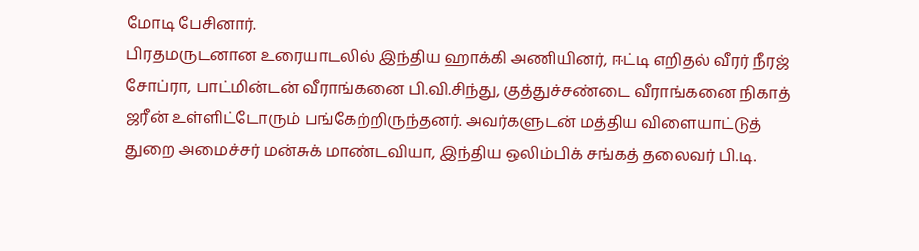மோடி பேசினார்.
பிரதமருடனான உரையாடலில் இந்திய ஹாக்கி அணியினர், ஈட்டி எறிதல் வீரர் நீரஜ் சோப்ரா, பாட்மின்டன் வீராங்கனை பி.வி.சிந்து, குத்துச்சண்டை வீராங்கனை நிகாத் ஜரீன் உள்ளிட்டோரும் பங்கேற்றிருந்தனர். அவர்களுடன் மத்திய விளையாட்டுத் துறை அமைச்சர் மன்சுக் மாண்டவியா, இந்திய ஒலிம்பிக் சங்கத் தலைவர் பி.டி.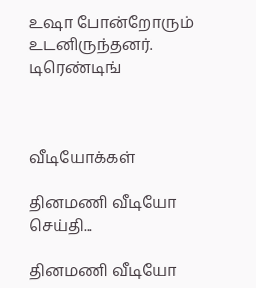உஷா போன்றோரும் உடனிருந்தனர்.
டிரெண்டிங்



வீடியோக்கள்

தினமணி வீடியோ செய்தி...

தினமணி வீடியோ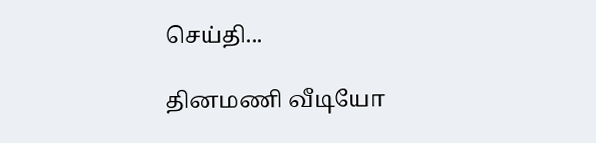செய்தி...

தினமணி வீடியோ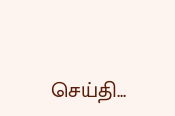செய்தி...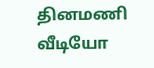தினமணி வீடியோ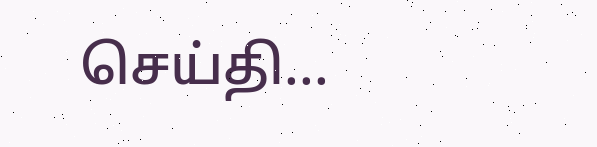செய்தி...